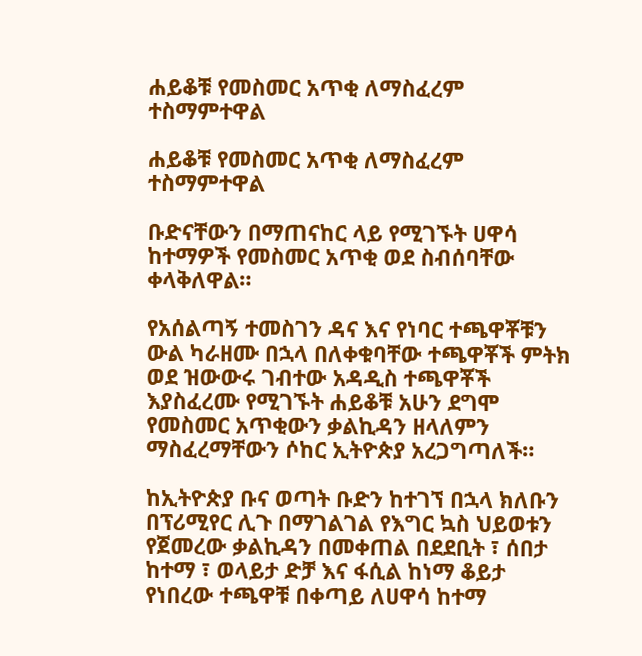ሐይቆቹ የመስመር አጥቂ ለማስፈረም ተስማምተዋል

ሐይቆቹ የመስመር አጥቂ ለማስፈረም ተስማምተዋል

ቡድናቸውን በማጠናከር ላይ የሚገኙት ሀዋሳ ከተማዎች የመስመር አጥቂ ወደ ስብሰባቸው ቀላቅለዋል።

የአሰልጣኝ ተመስገን ዳና እና የነባር ተጫዋቾቹን ውል ካራዘሙ በኋላ በለቀቁባቸው ተጫዋቾች ምትክ ወደ ዝውውሩ ገብተው አዳዲስ ተጫዋቾች እያስፈረሙ የሚገኙት ሐይቆቹ አሁን ደግሞ የመስመር አጥቂውን ቃልኪዳን ዘላለምን ማስፈረማቸውን ሶከር ኢትዮጵያ አረጋግጣለች።

ከኢትዮጵያ ቡና ወጣት ቡድን ከተገኘ በኋላ ክለቡን በፕሪሚየር ሊጉ በማገልገል የእግር ኳስ ህይወቱን የጀመረው ቃልኪዳን በመቀጠል በደደቢት ፣ ሰበታ ከተማ ፣ ወላይታ ድቻ እና ፋሲል ከነማ ቆይታ የነበረው ተጫዋቹ በቀጣይ ለሀዋሳ ከተማ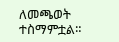ለመጫወት ተስማምቷል።